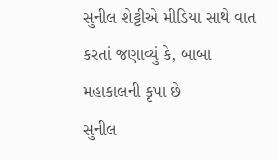સુનીલ શેટ્ટીએ મીડિયા સાથે વાત કરતાં જણાવ્યું કે, બાબા મહાકાલની કૃપા છે
સુનીલ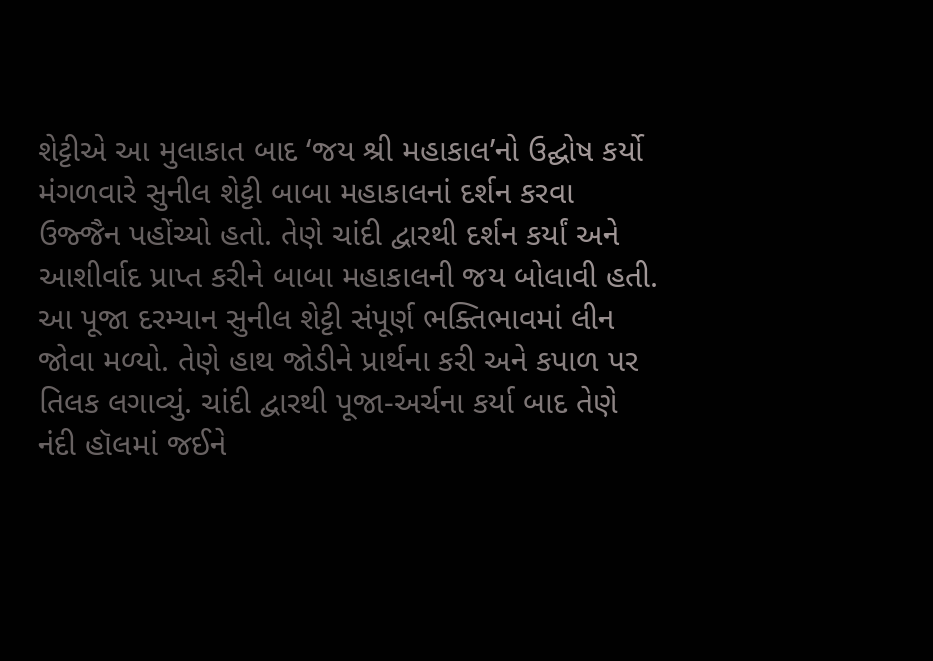શેટ્ટીએ આ મુલાકાત બાદ ‘જય શ્રી મહાકાલ’નો ઉદ્ઘોષ કર્યો
મંગળવારે સુનીલ શેટ્ટી બાબા મહાકાલનાં દર્શન કરવા ઉજ્જૈન પહોંચ્યો હતો. તેણે ચાંદી દ્વારથી દર્શન કર્યાં અને આશીર્વાદ પ્રાપ્ત કરીને બાબા મહાકાલની જય બોલાવી હતી. આ પૂજા દરમ્યાન સુનીલ શેટ્ટી સંપૂર્ણ ભક્તિભાવમાં લીન જોવા મળ્યો. તેણે હાથ જોડીને પ્રાર્થના કરી અને કપાળ પર તિલક લગાવ્યું. ચાંદી દ્વારથી પૂજા-અર્ચના કર્યા બાદ તેણે નંદી હૉલમાં જઈને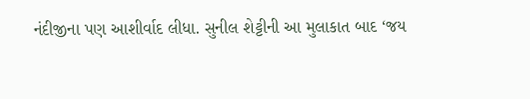નંદીજીના પણ આશીર્વાદ લીધા. સુનીલ શેટ્ટીની આ મુલાકાત બાદ ‘જય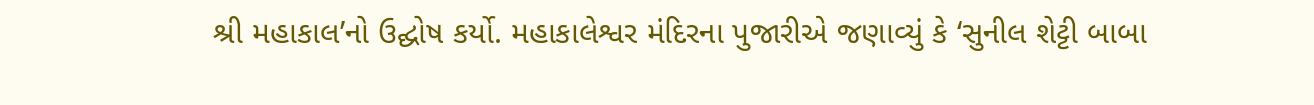શ્રી મહાકાલ’નો ઉદ્ઘોષ કર્યો. મહાકાલેશ્વર મંદિરના પુજારીએ જણાવ્યું કે ‘સુનીલ શેટ્ટી બાબા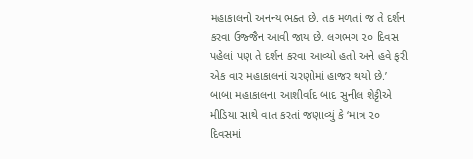મહાકાલનો અનન્ય ભક્ત છે. તક મળતાં જ તે દર્શન કરવા ઉજ્જૈન આવી જાય છે. લગભગ ૨૦ દિવસ પહેલાં પણ તે દર્શન કરવા આવ્યો હતો અને હવે ફરી એક વાર મહાકાલનાં ચરણોમાં હાજર થયો છે.’
બાબા મહાકાલના આશીર્વાદ બાદ સુનીલ શેટ્ટીએ મીડિયા સાથે વાત કરતાં જણાવ્યું કે ‘માત્ર ૨૦ દિવસમાં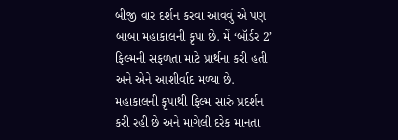બીજી વાર દર્શન કરવા આવવું એ પણ બાબા મહાકાલની કૃપા છે. મેં ‘બૉર્ડર 2’ ફિલ્મની સફળતા માટે પ્રાર્થના કરી હતી અને એને આશીર્વાદ મળ્યા છે. મહાકાલની કૃપાથી ફિલ્મ સારું પ્રદર્શન કરી રહી છે અને માગેલી દરેક માનતા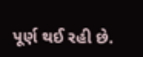પૂર્ણ થઈ રહી છે.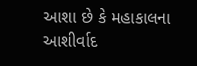આશા છે કે મહાકાલના આશીર્વાદ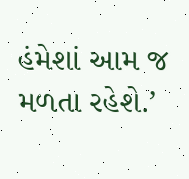હંમેશાં આમ જ મળતા રહેશે.’